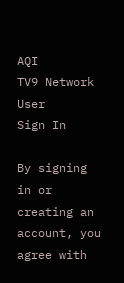AQI
TV9 Network
User
Sign In

By signing in or creating an account, you agree with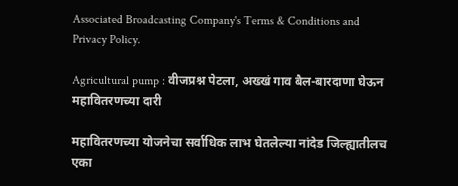Associated Broadcasting Company's Terms & Conditions and Privacy Policy.

Agricultural pump : वीजप्रश्न पेटला, अख्खं गाव बैल-बारदाणा घेऊन महावितरणच्या दारी

महावितरणच्या योजनेचा सर्वाधिक लाभ घेतलेल्या नांदेड जिल्ह्यातीलच एका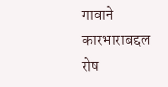गावाने कारभाराबद्दल रोष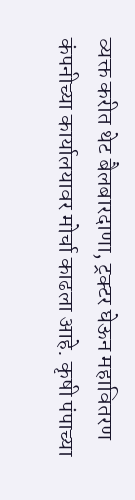व्यक्त करीत थेट बैलबारदाणा, ट्रक्टर घेऊन महावितरण कंपनीच्या कार्यालयावर मोर्चा काढला आहे. कृषी पंपाच्या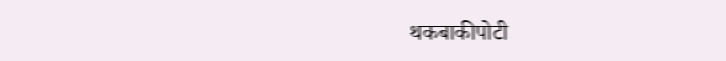थकबाकीपोटी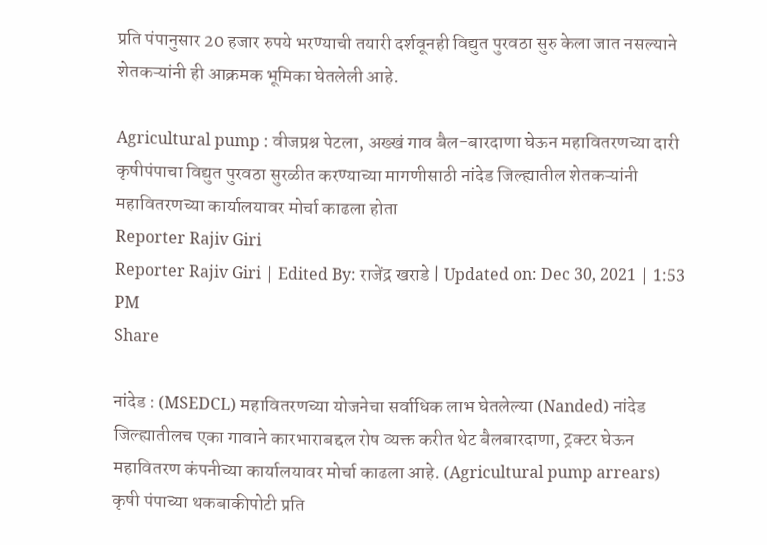प्रति पंपानुसार 20 हजार रुपये भरण्याची तयारी दर्शवूनही विद्युत पुरवठा सुरु केला जात नसल्याने शेतकऱ्यांनी ही आक्रमक भूमिका घेतलेली आहे.

Agricultural pump : वीजप्रश्न पेटला, अख्खं गाव बैल-बारदाणा घेऊन महावितरणच्या दारी
कृषीपंपाचा विद्युत पुरवठा सुरळीत करण्याच्या मागणीसाठी नांदेड जिल्ह्यातील शेतकऱ्यांनी महावितरणच्या कार्यालयावर मोर्चा काढला होता
Reporter Rajiv Giri
Reporter Rajiv Giri | Edited By: राजेंद्र खराडे | Updated on: Dec 30, 2021 | 1:53 PM
Share

नांदेड : (MSEDCL) महावितरणच्या योजनेचा सर्वाधिक लाभ घेतलेल्या (Nanded) नांदेड जिल्ह्यातीलच एका गावाने कारभाराबद्दल रोष व्यक्त करीत थेट बैलबारदाणा, ट्रक्टर घेऊन महावितरण कंपनीच्या कार्यालयावर मोर्चा काढला आहे. (Agricultural pump arrears) कृषी पंपाच्या थकबाकीपोटी प्रति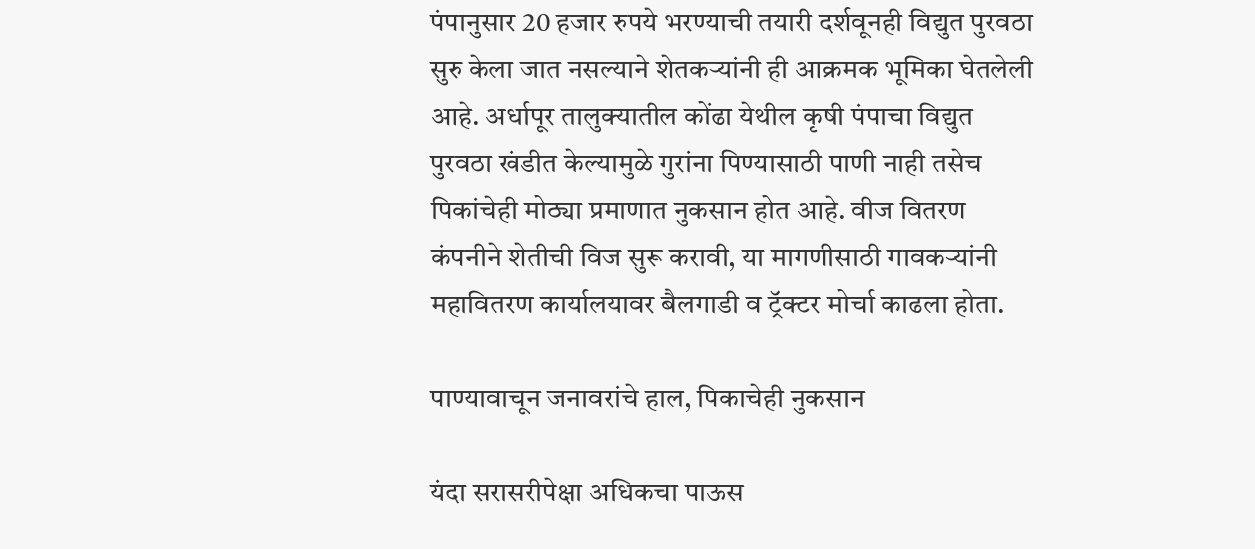पंपानुसार 20 हजार रुपये भरण्याची तयारी दर्शवूनही विद्युत पुरवठा सुरु केला जात नसल्याने शेतकऱ्यांनी ही आक्रमक भूमिका घेतलेली आहे. अर्धापूर तालुक्यातील कोंढा येथील कृषी पंपाचा विद्युत पुरवठा खंडीत केल्यामुळे गुरांना पिण्यासाठी पाणी नाही तसेच पिकांचेही मोठ्या प्रमाणात नुकसान होत आहे. वीज वितरण कंपनीने शेतीची विज सुरू करावी, या मागणीसाठी गावकऱ्यांनी महावितरण कार्यालयावर बैलगाडी व ट्रॅक्टर मोर्चा काढला होता.

पाण्यावाचून जनावरांचे हाल, पिकाचेही नुकसान

यंदा सरासरीपेक्षा अधिकचा पाऊस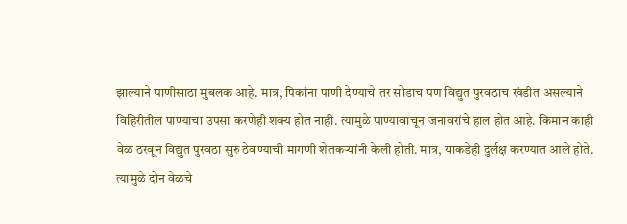झाल्याने पाणीसाठा मुबलक आहे. मात्र, पिकांना पाणी देण्याचे तर सोडाच पण विद्युत पुरवठाच खंडीत असल्याने विहिरीतील पाण्याचा उपसा करणेही शक्य होत नाही. त्यामुळे पाण्यावाचून जनावरांचे हाल होत आहे. किमान काही वेळ ठरवून विद्युत पुरवठा सुरु ठेवण्याची मागणी शेतकऱ्यांनी केली होती. मात्र, याकडेही दुर्लक्ष करण्यात आले होते. त्यामुळे दोन वेळचे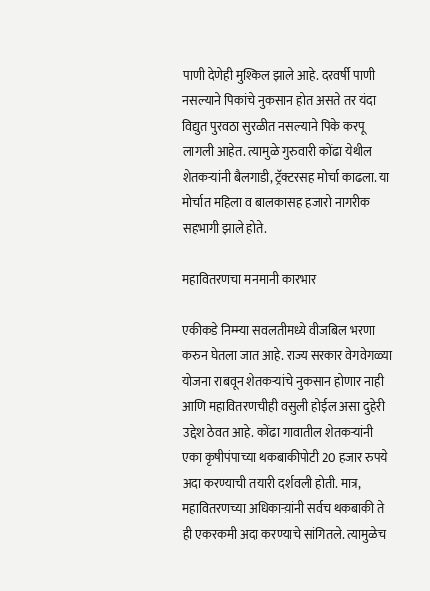पाणी देणेही मुश्किल झाले आहे. दरवर्षी पाणी नसल्याने पिकांचे नुकसान होत असते तर यंदा विद्युत पुरवठा सुरळीत नसल्याने पिके करपू लागली आहेत. त्यामुळे गुरुवारी कोंढा येथील शेतकऱ्यांनी बैलगाडी, ट्रॅक्टरसह मोर्चा काढला. या मोर्चात महिला व बालकासह हजारो नागरीक सहभागी झाले होते.

महावितरणचा मनमानी कारभार

एकीकडे निम्म्या सवलतीमध्ये वीजबिल भरणा करुन घेतला जात आहे. राज्य सरकार वेगवेगळ्या योजना राबवून शेतकऱ्यांचे नुकसान होणार नाही आणि महावितरणचीही वसुली होईल असा दुहेरी उद्देश ठेवत आहे. कोंढा गावातील शेतकऱ्यांनी एका कृषीपंपाच्या थकबाकीपोटी 20 हजार रुपये अदा करण्याची तयारी दर्शवली होती. मात्र, महावितरणच्या अधिकाऱ्य़ांनी सर्वच थकबाकी ते ही एकरकमी अदा करण्याचे सांगितले. त्यामुळेच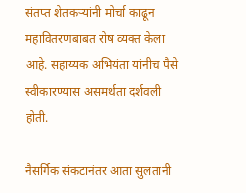संतप्त शेतकऱ्यांनी मोर्चा काढून महावितरणबाबत रोष व्यक्त केला आहे. सहाय्यक अभियंता यांनीच पैसे स्वीकारण्यास असमर्थता दर्शवली होती.

नैसर्गिक संकटानंतर आता सुलतानी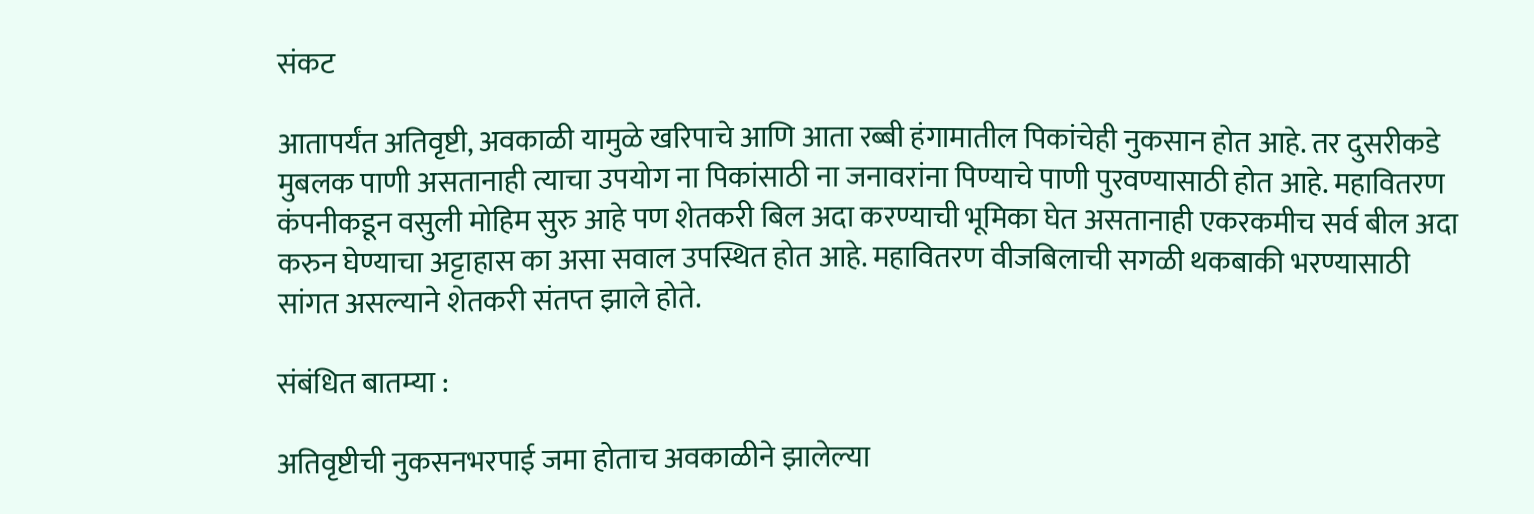संकट

आतापर्यंत अतिवृष्टी, अवकाळी यामुळे खरिपाचे आणि आता रब्बी हंगामातील पिकांचेही नुकसान होत आहे. तर दुसरीकडे मुबलक पाणी असतानाही त्याचा उपयोग ना पिकांसाठी ना जनावरांना पिण्याचे पाणी पुरवण्यासाठी होत आहे. महावितरण कंपनीकडून वसुली मोहिम सुरु आहे पण शेतकरी बिल अदा करण्याची भूमिका घेत असतानाही एकरकमीच सर्व बील अदा करुन घेण्याचा अट्टाहास का असा सवाल उपस्थित होत आहे. महावितरण वीजबिलाची सगळी थकबाकी भरण्यासाठी सांगत असल्याने शेतकरी संतप्त झाले होते.

संबंधित बातम्या :

अतिवृष्टीची नुकसनभरपाई जमा होताच अवकाळीने झालेल्या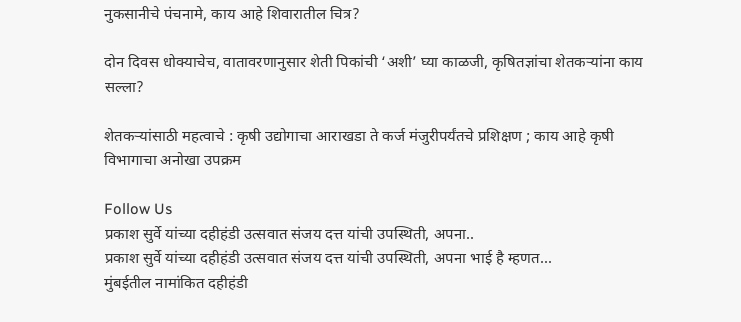नुकसानीचे पंचनामे, काय आहे शिवारातील चित्र?

दोन दिवस धोक्याचेच, वातावरणानुसार शेती पिकांची ‘अशी’ घ्या काळजी, कृषितज्ञांचा शेतकऱ्यांना काय सल्ला?

शेतकऱ्यांसाठी महत्वाचे : कृषी उद्योगाचा आराखडा ते कर्ज मंजुरीपर्यंतचे प्रशिक्षण ; काय आहे कृषी विभागाचा अनोखा उपक्रम

Follow Us
प्रकाश सुर्वे यांच्या दहीहंडी उत्सवात संजय दत्त यांची उपस्थिती, अपना..
प्रकाश सुर्वे यांच्या दहीहंडी उत्सवात संजय दत्त यांची उपस्थिती, अपना भाई है म्हणत...
मुंबईतील नामांकित दहीहंडी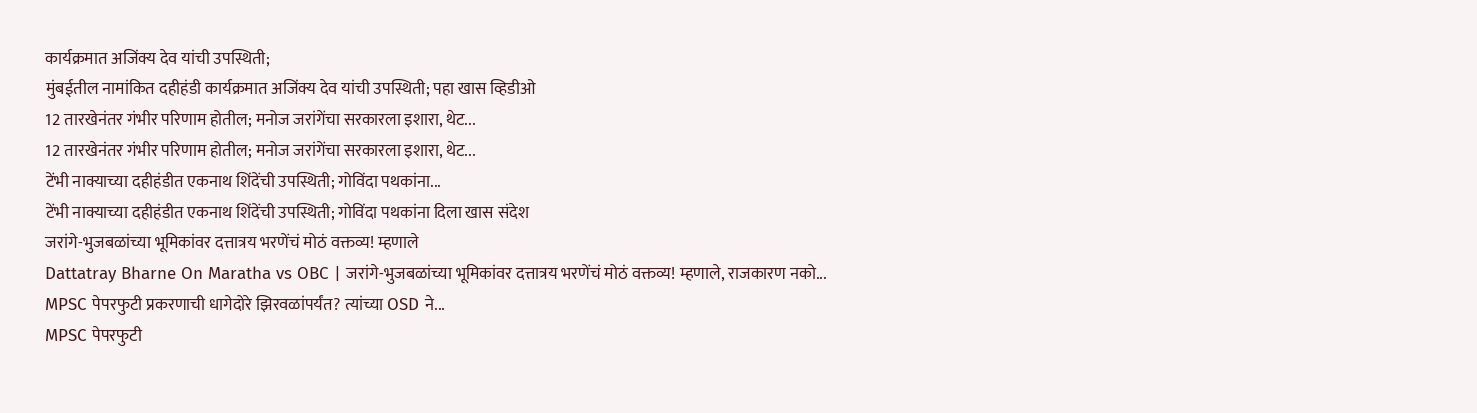कार्यक्रमात अजिंक्य देव यांची उपस्थिती;
मुंबईतील नामांकित दहीहंडी कार्यक्रमात अजिंक्य देव यांची उपस्थिती; पहा खास व्हिडीओ
12 तारखेनंतर गंभीर परिणाम होतील; मनोज जरांगेंचा सरकारला इशारा, थेट...
12 तारखेनंतर गंभीर परिणाम होतील; मनोज जरांगेंचा सरकारला इशारा, थेट...
टेंभी नाक्याच्या दहीहंडीत एकनाथ शिंदेंची उपस्थिती; गोविंदा पथकांना...
टेंभी नाक्याच्या दहीहंडीत एकनाथ शिंदेंची उपस्थिती; गोविंदा पथकांना दिला खास संदेश
जरांगे-भुजबळांच्या भूमिकांवर दत्तात्रय भरणेंचं मोठं वक्तव्य! म्हणाले
Dattatray Bharne On Maratha vs OBC | जरांगे-भुजबळांच्या भूमिकांवर दत्तात्रय भरणेंचं मोठं वक्तव्य! म्हणाले, राजकारण नको...
MPSC पेपरफुटी प्रकरणाची धागेदोरे झिरवळांपर्यंत? त्यांच्या OSD ने...
MPSC पेपरफुटी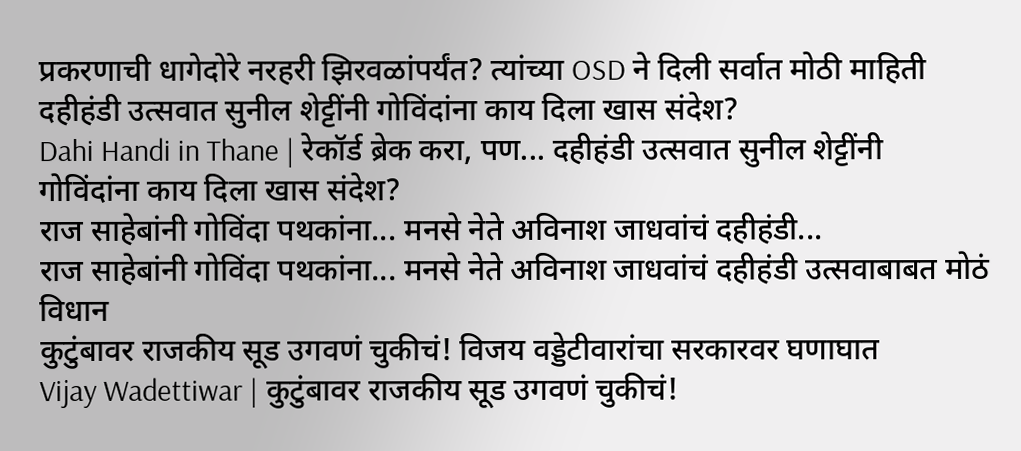प्रकरणाची धागेदोरे नरहरी झिरवळांपर्यंत? त्यांच्या OSD ने दिली सर्वात मोठी माहिती
दहीहंडी उत्सवात सुनील शेट्टींनी गोविंदांना काय दिला खास संदेश?
Dahi Handi in Thane | रेकॉर्ड ब्रेक करा, पण... दहीहंडी उत्सवात सुनील शेट्टींनी गोविंदांना काय दिला खास संदेश?
राज साहेबांनी गोविंदा पथकांना... मनसे नेते अविनाश जाधवांचं दहीहंडी...
राज साहेबांनी गोविंदा पथकांना... मनसे नेते अविनाश जाधवांचं दहीहंडी उत्सवाबाबत मोठं विधान
कुटुंबावर राजकीय सूड उगवणं चुकीचं! विजय वड्डेटीवारांचा सरकारवर घणाघात
Vijay Wadettiwar | कुटुंबावर राजकीय सूड उगवणं चुकीचं!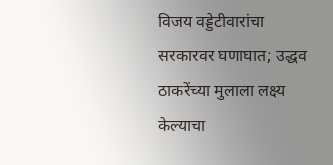विजय वड्डेटीवारांचा सरकारवर घणाघात; उद्धव ठाकरेंच्या मुलाला लक्ष्य केल्याचा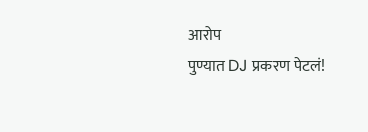आरोप
पुण्यात DJ प्रकरण पेटलं!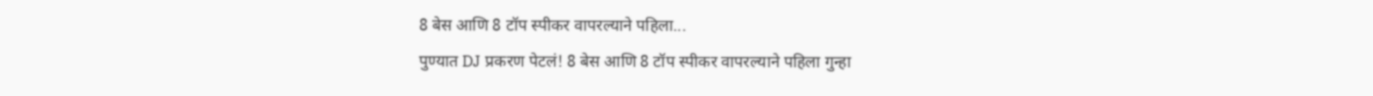8 बेस आणि 8 टॉप स्पीकर वापरल्याने पहिला...
पुण्यात DJ प्रकरण पेटलं! 8 बेस आणि 8 टॉप स्पीकर वापरल्याने पहिला गुन्हा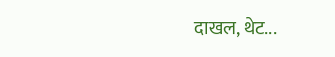दाखल, थेट...